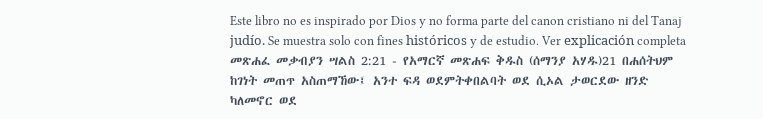Este libro no es inspirado por Dios y no forma parte del canon cristiano ni del Tanaj judío. Se muestra solo con fines históricos y de estudio. Ver explicación completa መጽሐፈ መቃብያን ሣልስ 2:21 - የአማርኛ መጽሐፍ ቅዱስ (ሰማንያ አሃዱ)21 በሐሰትህም ከገነት መጠጥ አስጠማኸው፤ አንተ ፍዳ ወደምትቀበልባት ወደ ሲኦል ታወርደው ዘንድ ካለመኖር ወደ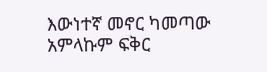እውነተኛ መኖር ካመጣው አምላኩም ፍቅር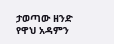ታወጣው ዘንድ የዋህ አዳምን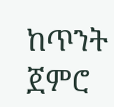ከጥንት ጀምሮ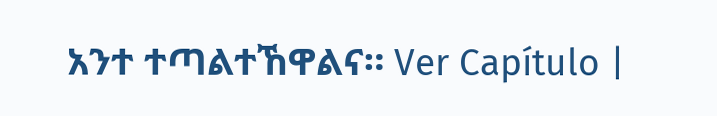አንተ ተጣልተኸዋልና። Ver Capítulo |